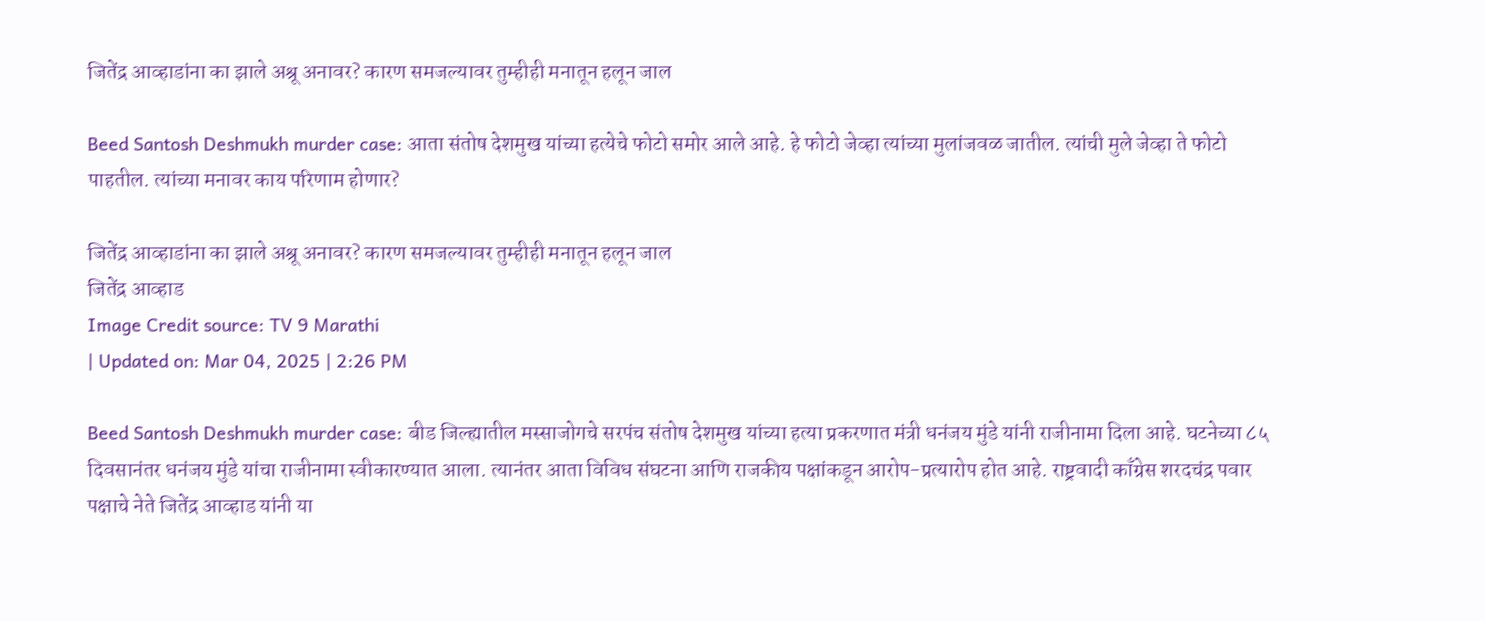जितेंद्र आव्हाडांना का झाले अश्रू अनावर? कारण समजल्यावर तुम्हीही मनातून हलून जाल

Beed Santosh Deshmukh murder case: आता संतोष देशमुख यांच्या हत्येचे फोटो समोर आले आहे. हे फोटो जेव्हा त्यांच्या मुलांजवळ जातील. त्यांची मुले जेव्हा ते फोटो पाहतील. त्यांच्या मनावर काय परिणाम होणार?

जितेंद्र आव्हाडांना का झाले अश्रू अनावर? कारण समजल्यावर तुम्हीही मनातून हलून जाल
जितेंद्र आव्हाड
Image Credit source: TV 9 Marathi
| Updated on: Mar 04, 2025 | 2:26 PM

Beed Santosh Deshmukh murder case: बीड जिल्ह्यातील मस्साजोगचे सरपंच संतोष देशमुख यांच्या हत्या प्रकरणात मंत्री धनंजय मुंडे यांनी राजीनामा दिला आहे. घटनेच्या ८५ दिवसानंतर धनंजय मुंडे यांचा राजीनामा स्वीकारण्यात आला. त्यानंतर आता विविध संघटना आणि राजकीय पक्षांकडून आरोप-प्रत्यारोप होत आहे. राष्ट्रवादी काँग्रेस शरदचंद्र पवार पक्षाचे नेते जितेंद्र आव्हाड यांनी या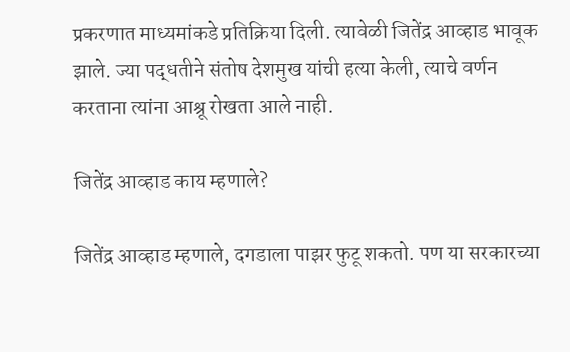प्रकरणात माध्यमांकडे प्रतिक्रिया दिली. त्यावेळी जितेंद्र आव्हाड भावूक झाले. ज्या पद्धतीने संतोष देशमुख यांची हत्या केली, त्याचे वर्णन करताना त्यांना आश्रू रोखता आले नाही.

जितेंद्र आव्हाड काय म्हणाले?

जितेंद्र आव्हाड म्हणाले, दगडाला पाझर फुटू शकतो. पण या सरकारच्या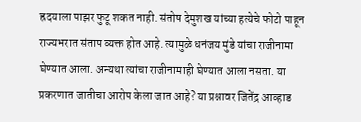ह्रदयाला पाझर फुटू शकत नाही. संतोष देमुशख यांच्या हत्येचे फोटो पाहून राज्यभरात संताप व्यक्त होत आहे. त्यामुळे धनंजय मुंडे यांचा राजीनामा घेण्यात आला. अन्यथा त्यांचा राजीनामाही घेण्यात आला नसता. या प्रकरणात जातीचा आरोप केला जात आहे? या प्रश्नावर जितेंद्र आव्हाड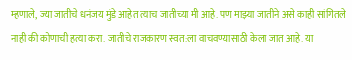म्हणाले, ज्या जातीचे धनंजय मुंडे आहेत त्याच जातीच्या मी आहे. पण माझ्या जातीने असे काही सांगितले नाही की कोणाची हत्या करा. जातीचे राजकारण स्वत:ला वाचवण्यासाठी केला जात आहे. या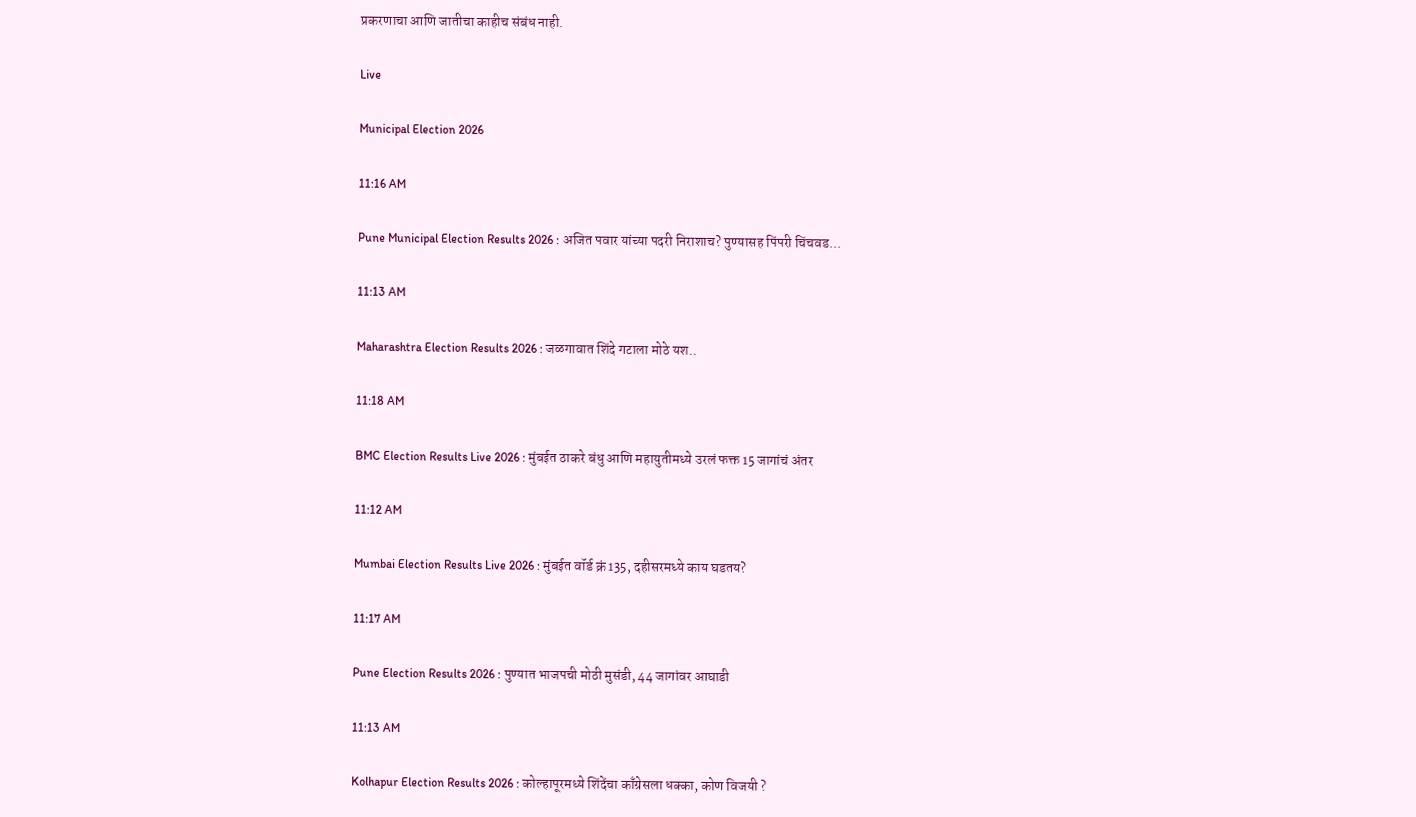प्रकरणाचा आणि जातीचा काहीच संबंध नाही.

Live

Municipal Election 2026

11:16 AM

Pune Municipal Election Results 2026 : अजित पवार यांच्या पदरी निराशाच? पुण्यासह पिंपरी चिंचवड...

11:13 AM

Maharashtra Election Results 2026 : जळगावात शिंदे गटाला मोठे यश..

11:18 AM

BMC Election Results Live 2026 : मुंबईत ठाकरे बंधु आणि महायुतीमध्ये उरलं फक्त 15 जागांचं अंतर

11:12 AM

Mumbai Election Results Live 2026 : मुंबईत वॉर्ड क्रं 135, दहीसरमध्ये काय घडतय?

11:17 AM

Pune Election Results 2026 : पुण्यात भाजपची मोठी मुसंडी, 44 जागांवर आघाडी

11:13 AM

Kolhapur Election Results 2026 : कोल्हापूरमध्ये शिंदेंचा काँग्रेसला धक्का, कोण विजयी ?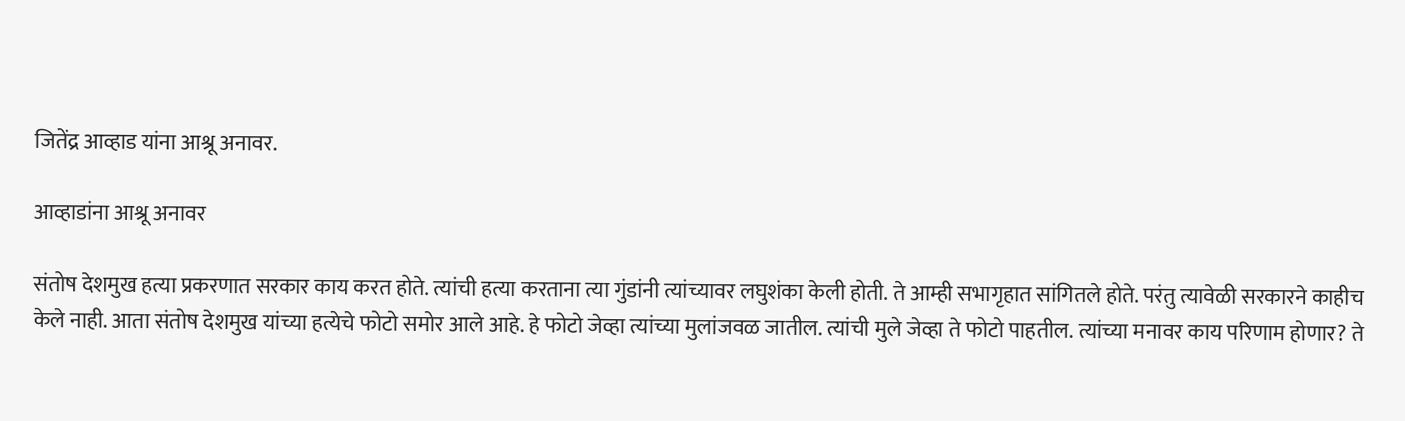जितेंद्र आव्हाड यांना आश्रू अनावर.

आव्हाडांना आश्रू अनावर

संतोष देशमुख हत्या प्रकरणात सरकार काय करत होते. त्यांची हत्या करताना त्या गुंडांनी त्यांच्यावर लघुशंका केली होती. ते आम्ही सभागृहात सांगितले होते. परंतु त्यावेळी सरकारने काहीच केले नाही. आता संतोष देशमुख यांच्या हत्येचे फोटो समोर आले आहे. हे फोटो जेव्हा त्यांच्या मुलांजवळ जातील. त्यांची मुले जेव्हा ते फोटो पाहतील. त्यांच्या मनावर काय परिणाम होणार? ते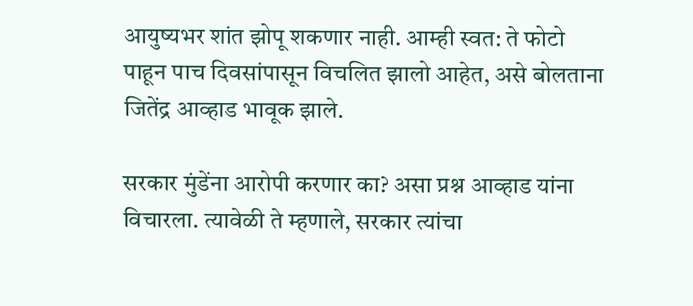आयुष्यभर शांत झोपू शकणार नाही. आम्ही स्वत: ते फोटो पाहून पाच दिवसांपासून विचलित झालो आहेत, असे बोलताना जितेंद्र आव्हाड भावूक झाले.

सरकार मुंडेंना आरोपी करणार का? असा प्रश्न आव्हाड यांना विचारला. त्यावेळी ते म्हणाले, सरकार त्यांचा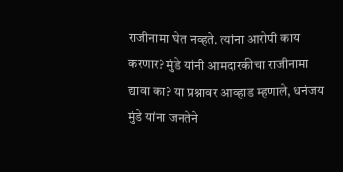राजीनामा घेत नव्हते. त्यांना आरोपी काय करणार? मुंडे यांनी आमदारकीचा राजीनामा द्यावा का? या प्रश्नावर आव्हाड म्हणाले, धनंजय मुंडे यांना जनतेने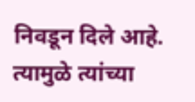निवडून दिले आहे. त्यामुळे त्यांच्या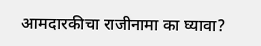आमदारकीचा राजीनामा का घ्यावा?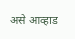असे आव्हाड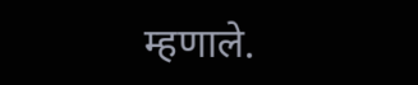म्हणाले.